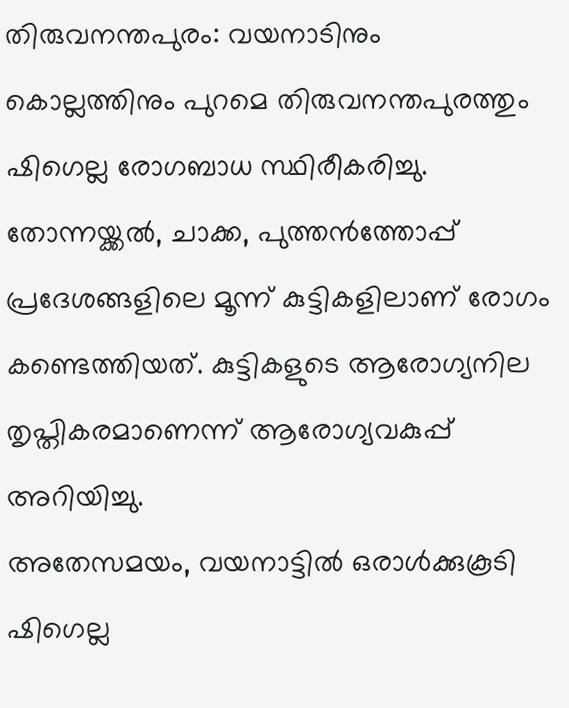തിരുവനന്തപുരം: വയനാടിനും കൊല്ലത്തിനും പുറമെ തിരുവനന്തപുരത്തും ഷിഗെല്ല രോഗബാധ സ്ഥിരീകരിച്ചു. തോന്നയ്ക്കൽ, ചാക്ക, പുത്തൻത്തോപ്പ് പ്രദേശങ്ങളിലെ മൂന്ന് കുട്ടികളിലാണ് രോഗം കണ്ടെത്തിയത്. കുട്ടികളുടെ ആരോഗ്യനില തൃപ്തികരമാണെന്ന് ആരോഗ്യവകുപ്പ് അറിയിച്ചു.
അതേസമയം, വയനാട്ടിൽ ഒരാൾക്കുകൂടി ഷിഗെല്ല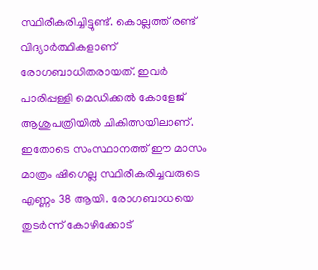സ്ഥിരീകരിച്ചിട്ടുണ്ട്. കൊല്ലത്ത് രണ്ട് വിദ്യാർത്ഥികളാണ് രോഗബാധിതരായത്. ഇവർ പാരിപ്പള്ളി മെഡിക്കൽ കോളേജ് ആശുപത്രിയിൽ ചികിത്സയിലാണ്.
ഇതോടെ സംസ്ഥാനത്ത് ഈ മാസം മാത്രം ഷിഗെല്ല സ്ഥിരീകരിച്ചവരുടെ എണ്ണം 38 ആയി. രോഗബാധയെ തുടർന്ന് കോഴിക്കോട്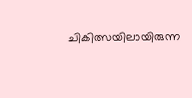ചികിത്സയിലായിരുന്ന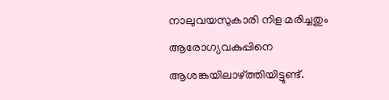നാലുവയസുകാരി നിള മരിച്ചതും ആരോഗ്യവകുപ്പിനെ ആശങ്കയിലാഴ്ത്തിയിട്ടുണ്ട്.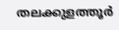തലക്കുളത്തൂർ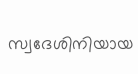സ്വദേശിനിയായ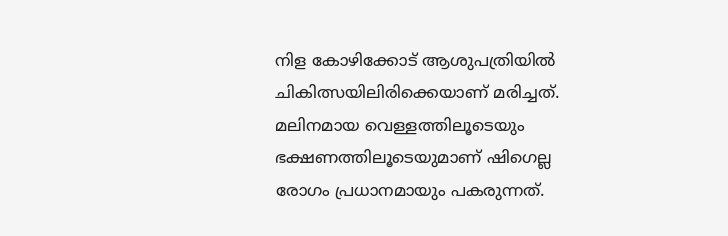നിള കോഴിക്കോട് ആശുപത്രിയിൽ ചികിത്സയിലിരിക്കെയാണ് മരിച്ചത്.
മലിനമായ വെള്ളത്തിലൂടെയും ഭക്ഷണത്തിലൂടെയുമാണ് ഷിഗെല്ല രോഗം പ്രധാനമായും പകരുന്നത്.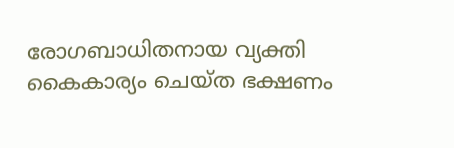രോഗബാധിതനായ വ്യക്തി കൈകാര്യം ചെയ്ത ഭക്ഷണം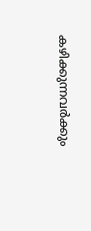കഴിക്കുന്നവർക്കും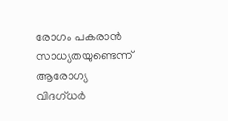രോഗം പകരാൻ സാധ്യതയുണ്ടെന്ന് ആരോഗ്യ വിദഗ്ധർ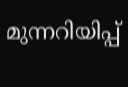മുന്നറിയിപ്പ്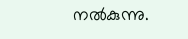നൽകുന്നു.